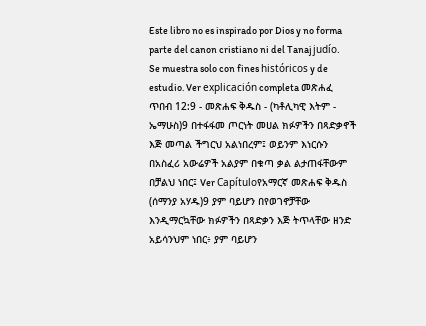Este libro no es inspirado por Dios y no forma parte del canon cristiano ni del Tanaj judío. Se muestra solo con fines históricos y de estudio. Ver explicación completa መጽሐፈ ጥበብ 12:9 - መጽሐፍ ቅዱስ - (ካቶሊካዊ እትም - ኤማሁስ)9 በተፋፋመ ጦርነት መሀል ክፉዎችን በጻድቃኖች እጅ መጣል ችግርህ አልነበረም፤ ወይንም እነርሱን በአስፈሪ አውሬዎች አልያም በቁጣ ቃል ልታጠፋቸውም በቻልህ ነበር፤ Ver Capítuloየአማርኛ መጽሐፍ ቅዱስ (ሰማንያ አሃዱ)9 ያም ባይሆን በየወገኖቻቸው እንዲማርኳቸው ክፉዎችን በጻድቃን እጅ ትጥላቸው ዘንድ አይሳንህም ነበር፥ ያም ባይሆን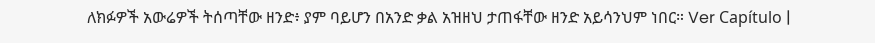ለክፉዎች አውሬዎች ትሰጣቸው ዘንድ፥ ያም ባይሆን በአንድ ቃል አዝዘህ ታጠፋቸው ዘንድ አይሳንህም ነበር። Ver Capítulo |